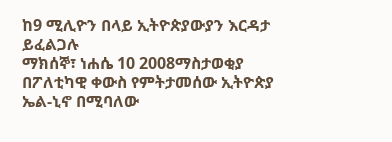ከ9 ሚሊዮን በላይ ኢትዮጵያውያን እርዳታ ይፈልጋሉ
ማክሰኞ፣ ነሐሴ 10 2008ማስታወቂያ
በፖለቲካዊ ቀውስ የምትታመሰው ኢትዮጵያ ኤል-ኒኖ በሚባለው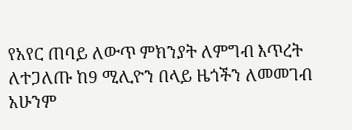የአየር ጠባይ ለውጥ ምክንያት ለምግብ እጥረት ለተጋለጡ ከ9 ሚሊዮን በላይ ዜጎችን ለመመገብ አሁንም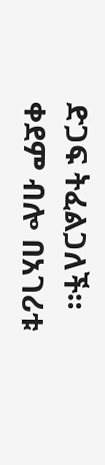ድጋፍ ትፈልጋለች። ቀደም ብሎ በአገሪቱ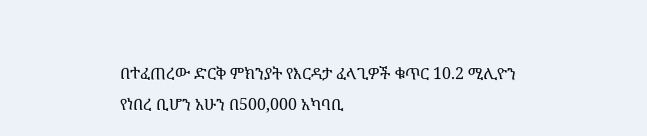በተፈጠረው ድርቅ ምክንያት የእርዳታ ፈላጊዎች ቁጥር 10.2 ሚሊዮን የነበረ ቢሆን አሁን በ500,000 አካባቢ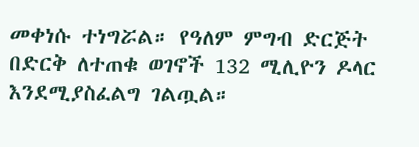መቀነሱ ተነግሯል። የዓለም ምግብ ድርጅት በድርቅ ለተጠቁ ወገኖች 132 ሚሊዮን ዶላር እንደሚያስፈልግ ገልጧል።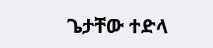ጌታቸው ተድላ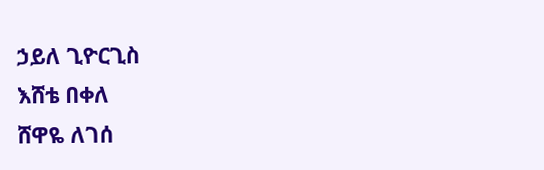ኃይለ ጊዮርጊስ
እሸቴ በቀለ
ሸዋዬ ለገሰ